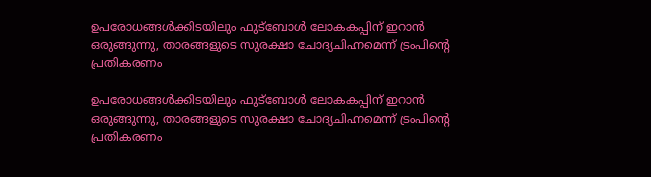ഉപരോധങ്ങൾക്കിടയിലും ഫുട്ബോൾ ലോകകപ്പിന് ഇറാൻ ഒരുങ്ങുന്നു, താരങ്ങളുടെ സുരക്ഷാ ചോദ്യചിഹ്നമെന്ന് ട്രംപിന്റെ പ്രതികരണം

ഉപരോധങ്ങൾക്കിടയിലും ഫുട്ബോൾ ലോകകപ്പിന് ഇറാൻ ഒരുങ്ങുന്നു, താരങ്ങളുടെ സുരക്ഷാ ചോദ്യചിഹ്നമെന്ന് ട്രംപിന്റെ പ്രതികരണം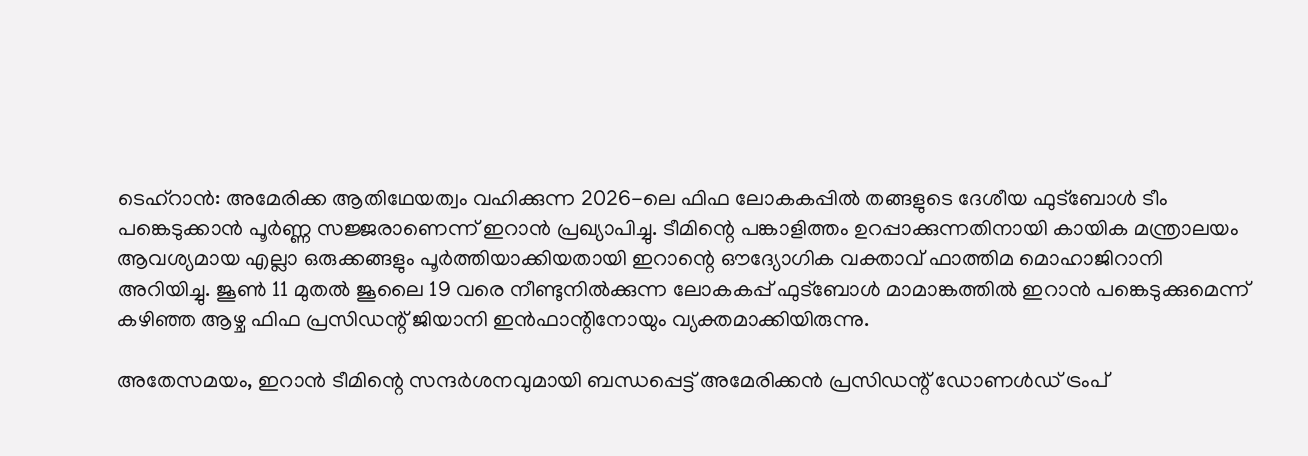ടെഹ്റാൻ: അമേരിക്ക ആതിഥേയത്വം വഹിക്കുന്ന 2026-ലെ ഫിഫ ലോകകപ്പിൽ തങ്ങളുടെ ദേശീയ ഫുട്ബോൾ ടീം പങ്കെടുക്കാൻ പൂർണ്ണ സജ്ജരാണെന്ന് ഇറാൻ പ്രഖ്യാപിച്ചു. ടീമിന്റെ പങ്കാളിത്തം ഉറപ്പാക്കുന്നതിനായി കായിക മന്ത്രാലയം ആവശ്യമായ എല്ലാ ഒരുക്കങ്ങളും പൂർത്തിയാക്കിയതായി ഇറാന്റെ ഔദ്യോഗിക വക്താവ് ഫാത്തിമ മൊഹാജിറാനി അറിയിച്ചു. ജൂൺ 11 മുതൽ ജൂലൈ 19 വരെ നീണ്ടുനിൽക്കുന്ന ലോകകപ്പ് ഫുട്ബോൾ മാമാങ്കത്തിൽ ഇറാൻ പങ്കെടുക്കുമെന്ന് കഴിഞ്ഞ ആഴ്ച ഫിഫ പ്രസിഡന്റ് ജിയാനി ഇൻഫാന്റിനോയും വ്യക്തമാക്കിയിരുന്നു.

അതേസമയം, ഇറാൻ ടീമിന്റെ സന്ദർശനവുമായി ബന്ധപ്പെട്ട് അമേരിക്കൻ പ്രസിഡന്റ് ഡോണൾഡ് ട്രംപ്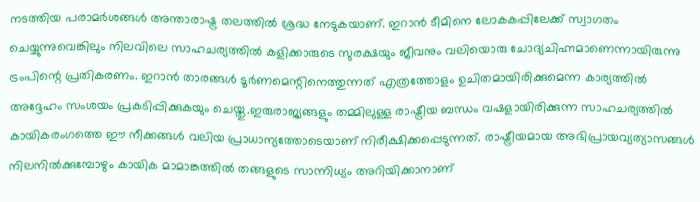നടത്തിയ പരാമർശങ്ങൾ അന്താരാഷ്ട്ര തലത്തിൽ ശ്രദ്ധ നേടുകയാണ്. ഇറാൻ ടീമിനെ ലോകകപ്പിലേക്ക് സ്വാഗതം ചെയ്യുന്നുവെങ്കിലും നിലവിലെ സാഹചര്യത്തിൽ കളിക്കാരുടെ സുരക്ഷയും ജീവനും വലിയൊരു ചോദ്യചിഹ്നമാണെന്നായിരുന്നു ട്രംപിന്റെ പ്രതികരണം. ഇറാൻ താരങ്ങൾ ടൂർണമെന്റിനെത്തുന്നത് എത്രത്തോളം ഉചിതമായിരിക്കുമെന്ന കാര്യത്തിൽ അദ്ദേഹം സംശയം പ്രകടിപ്പിക്കുകയും ചെയ്തു.ഇരുരാജ്യങ്ങളും തമ്മിലുള്ള രാഷ്ട്രീയ ബന്ധം വഷളായിരിക്കുന്ന സാഹചര്യത്തിൽ കായികരംഗത്തെ ഈ നീക്കങ്ങൾ വലിയ പ്രാധാന്യത്തോടെയാണ് നിരീക്ഷിക്കപ്പെടുന്നത്. രാഷ്ട്രീയമായ അഭിപ്രായവ്യത്യാസങ്ങൾ നിലനിൽക്കുമ്പോഴും കായിക മാമാങ്കത്തിൽ തങ്ങളുടെ സാന്നിധ്യം അറിയിക്കാനാണ്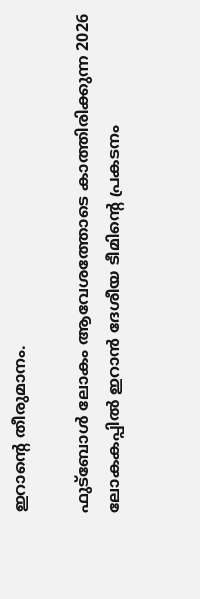ഇറാന്റെ തീരുമാനം.

ഫുട്ബോൾ ലോകം ആവേശത്തോടെ കാത്തിരിക്കുന്ന 2026 ലോകകപ്പിൽ ഇറാൻ ദേശീയ ടീമിന്റെ പ്രകടനം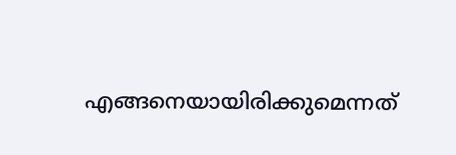എങ്ങനെയായിരിക്കുമെന്നത്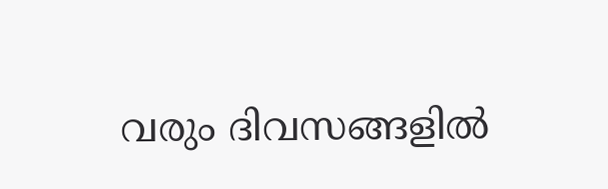വരും ദിവസങ്ങളിൽ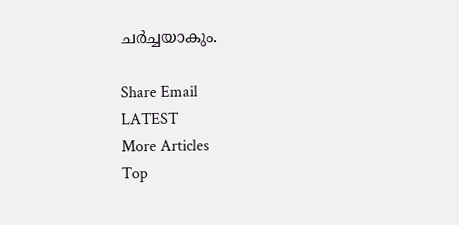ചർച്ചയാകും.

Share Email
LATEST
More Articles
Top